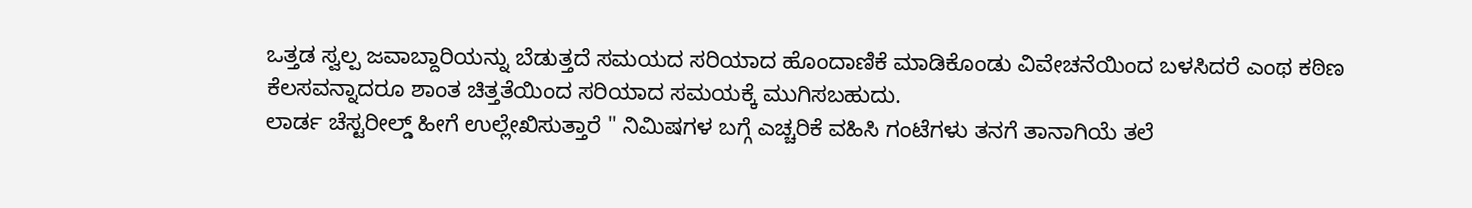ಒತ್ತಡ ಸ್ವಲ್ಪ ಜವಾಬ್ದಾರಿಯನ್ನು ಬೆಡುತ್ತದೆ ಸಮಯದ ಸರಿಯಾದ ಹೊಂದಾಣಿಕೆ ಮಾಡಿಕೊಂಡು ವಿವೇಚನೆಯಿಂದ ಬಳಸಿದರೆ ಎಂಥ ಕಠಿಣ ಕೆಲಸವನ್ನಾದರೂ ಶಾಂತ ಚಿತ್ತತೆಯಿಂದ ಸರಿಯಾದ ಸಮಯಕ್ಕೆ ಮುಗಿಸಬಹುದು.
ಲಾರ್ಡ ಚೆಸ್ಟರೀಲ್ಡ್ ಹೀಗೆ ಉಲ್ಲೇಖಿಸುತ್ತಾರೆ " ನಿಮಿಷಗಳ ಬಗ್ಗೆ ಎಚ್ಚರಿಕೆ ವಹಿಸಿ ಗಂಟೆಗಳು ತನಗೆ ತಾನಾಗಿಯೆ ತಲೆ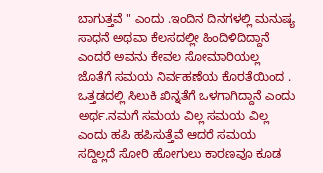ಬಾಗುತ್ತವೆ " ಎಂದು .ಇಂದಿನ ದಿನಗಳಲ್ಲಿ ಮನುಷ್ಯ ಸಾಧನೆ ಅಥವಾ ಕೆಲಸದಲ್ಲೀ ಹಿಂದಿಳಿದಿದ್ದಾನೆ ಎಂದರೆ ಅವನು ಕೇವಲ ಸೋಮಾರಿಯಲ್ಲ ಜೊತೆಗೆ ಸಮಯ ನಿರ್ವಹಣೆಯ ಕೊರತೆಯಿಂದ . ಒತ್ತಡದಲ್ಲಿ ಸಿಲುಕಿ ಖಿನ್ನತೆಗೆ ಒಳಗಾಗಿದ್ದಾನೆ ಎಂದು ಅರ್ಥ.ನಮಗೆ ಸಮಯ ವಿಲ್ಲ ಸಮಯ ವಿಲ್ಲ ಎಂದು ಹಪಿ ಹಪಿಸುತ್ತೆವೆ ಆದರೆ ಸಮಯ ಸದ್ದಿಲ್ಲದೆ ಸೋರಿ ಹೋಗುಲು ಕಾರಣವೂ ಕೂಡ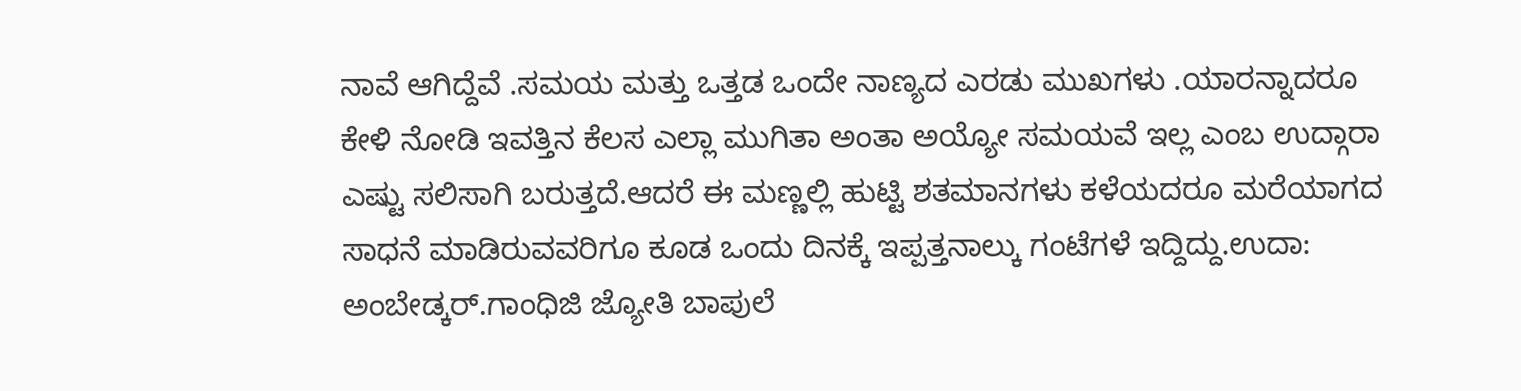ನಾವೆ ಆಗಿದ್ದೆವೆ .ಸಮಯ ಮತ್ತು ಒತ್ತಡ ಒಂದೇ ನಾಣ್ಯದ ಎರಡು ಮುಖಗಳು .ಯಾರನ್ನಾದರೂ ಕೇಳಿ ನೋಡಿ ಇವತ್ತಿನ ಕೆಲಸ ಎಲ್ಲಾ ಮುಗಿತಾ ಅಂತಾ ಅಯ್ಯೋ ಸಮಯವೆ ಇಲ್ಲ ಎಂಬ ಉದ್ಗಾರಾ ಎಷ್ಟು ಸಲಿಸಾಗಿ ಬರುತ್ತದೆ.ಆದರೆ ಈ ಮಣ್ಣಲ್ಲಿ ಹುಟ್ಟಿ ಶತಮಾನಗಳು ಕಳೆಯದರೂ ಮರೆಯಾಗದ ಸಾಧನೆ ಮಾಡಿರುವವರಿಗೂ ಕೂಡ ಒಂದು ದಿನಕ್ಕೆ ಇಪ್ಪತ್ತನಾಲ್ಕು ಗಂಟೆಗಳೆ ಇದ್ದಿದ್ದು.ಉದಾ: ಅಂಬೇಡ್ಕರ್.ಗಾಂಧಿಜಿ ಜ್ಯೋತಿ ಬಾಪುಲೆ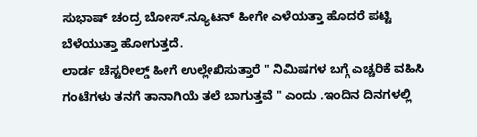ಸುಭಾಷ್ ಚಂದ್ರ ಬೋಸ್.ನ್ಯೂಟನ್ ಹೀಗೇ ಎಳೆಯತ್ತಾ ಹೊದರೆ ಪಟ್ಟಿ ಬೆಳೆಯುತ್ತಾ ಹೋಗುತ್ತದೆ.
ಲಾರ್ಡ ಚೆಸ್ಟರೀಲ್ಡ್ ಹೀಗೆ ಉಲ್ಲೇಖಿಸುತ್ತಾರೆ " ನಿಮಿಷಗಳ ಬಗ್ಗೆ ಎಚ್ಚರಿಕೆ ವಹಿಸಿ ಗಂಟೆಗಳು ತನಗೆ ತಾನಾಗಿಯೆ ತಲೆ ಬಾಗುತ್ತವೆ " ಎಂದು .ಇಂದಿನ ದಿನಗಳಲ್ಲಿ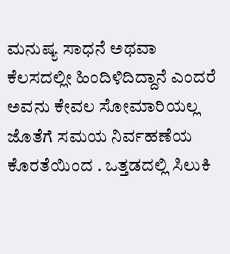ಮನುಷ್ಯ ಸಾಧನೆ ಅಥವಾ ಕೆಲಸದಲ್ಲೀ ಹಿಂದಿಳಿದಿದ್ದಾನೆ ಎಂದರೆ ಅವನು ಕೇವಲ ಸೋಮಾರಿಯಲ್ಲ ಜೊತೆಗೆ ಸಮಯ ನಿರ್ವಹಣೆಯ ಕೊರತೆಯಿಂದ . ಒತ್ತಡದಲ್ಲಿ ಸಿಲುಕಿ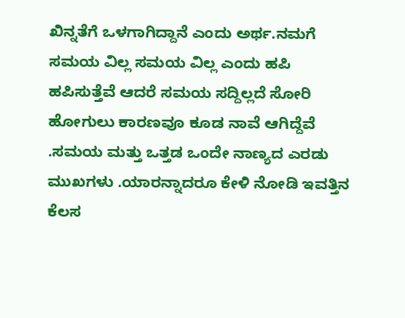ಖಿನ್ನತೆಗೆ ಒಳಗಾಗಿದ್ದಾನೆ ಎಂದು ಅರ್ಥ.ನಮಗೆ ಸಮಯ ವಿಲ್ಲ ಸಮಯ ವಿಲ್ಲ ಎಂದು ಹಪಿ ಹಪಿಸುತ್ತೆವೆ ಆದರೆ ಸಮಯ ಸದ್ದಿಲ್ಲದೆ ಸೋರಿ ಹೋಗುಲು ಕಾರಣವೂ ಕೂಡ ನಾವೆ ಆಗಿದ್ದೆವೆ .ಸಮಯ ಮತ್ತು ಒತ್ತಡ ಒಂದೇ ನಾಣ್ಯದ ಎರಡು ಮುಖಗಳು .ಯಾರನ್ನಾದರೂ ಕೇಳಿ ನೋಡಿ ಇವತ್ತಿನ ಕೆಲಸ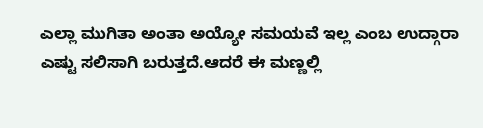ಎಲ್ಲಾ ಮುಗಿತಾ ಅಂತಾ ಅಯ್ಯೋ ಸಮಯವೆ ಇಲ್ಲ ಎಂಬ ಉದ್ಗಾರಾ ಎಷ್ಟು ಸಲಿಸಾಗಿ ಬರುತ್ತದೆ.ಆದರೆ ಈ ಮಣ್ಣಲ್ಲಿ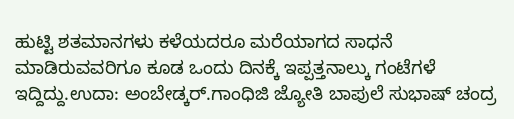ಹುಟ್ಟಿ ಶತಮಾನಗಳು ಕಳೆಯದರೂ ಮರೆಯಾಗದ ಸಾಧನೆ ಮಾಡಿರುವವರಿಗೂ ಕೂಡ ಒಂದು ದಿನಕ್ಕೆ ಇಪ್ಪತ್ತನಾಲ್ಕು ಗಂಟೆಗಳೆ ಇದ್ದಿದ್ದು.ಉದಾ: ಅಂಬೇಡ್ಕರ್.ಗಾಂಧಿಜಿ ಜ್ಯೋತಿ ಬಾಪುಲೆ ಸುಭಾಷ್ ಚಂದ್ರ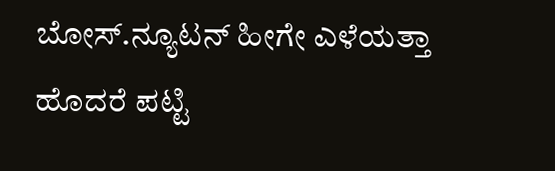ಬೋಸ್.ನ್ಯೂಟನ್ ಹೀಗೇ ಎಳೆಯತ್ತಾ ಹೊದರೆ ಪಟ್ಟಿ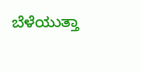ಬೆಳೆಯುತ್ತಾ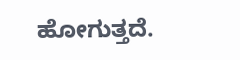ಹೋಗುತ್ತದೆ.